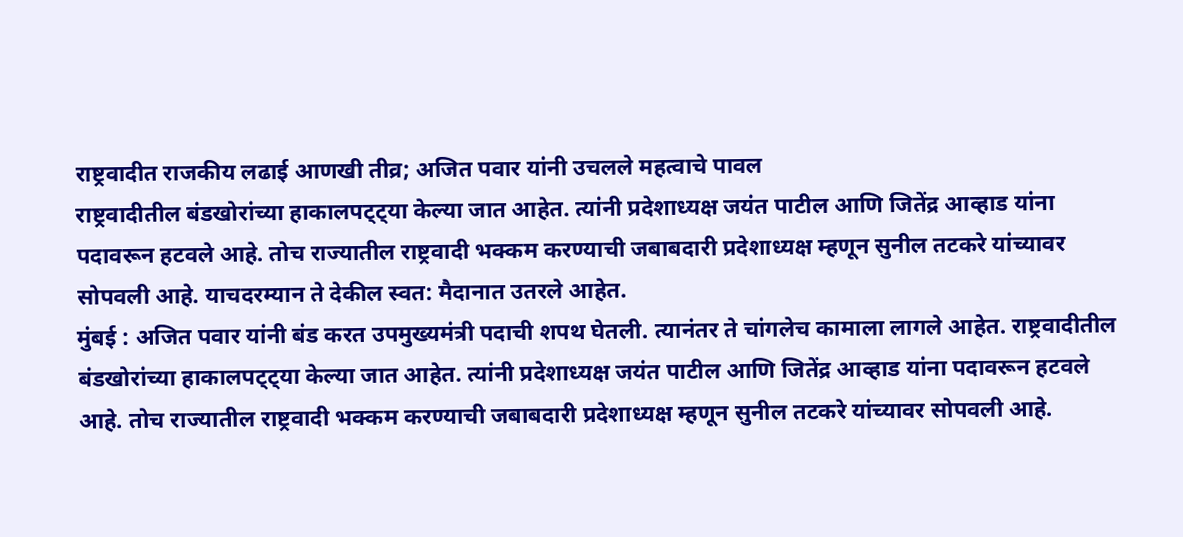राष्ट्रवादीत राजकीय लढाई आणखी तीव्र; अजित पवार यांनी उचलले महत्वाचे पावल
राष्ट्रवादीतील बंडखोरांच्या हाकालपट्ट्या केल्या जात आहेत. त्यांनी प्रदेशाध्यक्ष जयंत पाटील आणि जितेंद्र आव्हाड यांना पदावरून हटवले आहे. तोच राज्यातील राष्ट्रवादी भक्कम करण्याची जबाबदारी प्रदेशाध्यक्ष म्हणून सुनील तटकरे यांच्यावर सोपवली आहे. याचदरम्यान ते देकील स्वत: मैदानात उतरले आहेत.
मुंबई : अजित पवार यांनी बंड करत उपमुख्यमंत्री पदाची शपथ घेतली. त्यानंतर ते चांगलेच कामाला लागले आहेत. राष्ट्रवादीतील बंडखोरांच्या हाकालपट्ट्या केल्या जात आहेत. त्यांनी प्रदेशाध्यक्ष जयंत पाटील आणि जितेंद्र आव्हाड यांना पदावरून हटवले आहे. तोच राज्यातील राष्ट्रवादी भक्कम करण्याची जबाबदारी प्रदेशाध्यक्ष म्हणून सुनील तटकरे यांच्यावर सोपवली आहे.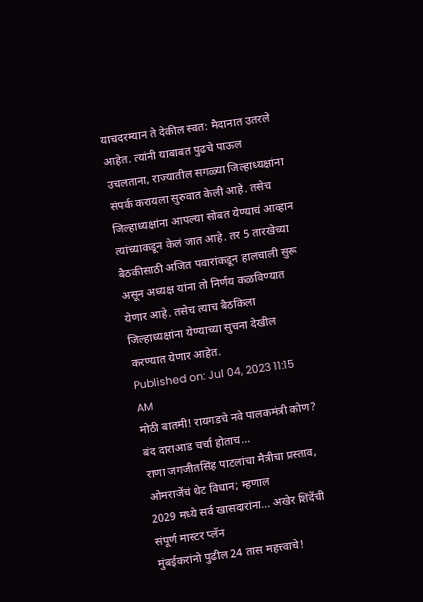याचदरम्यान ते देकील स्वत: मैदानात उतरले आहेत. त्यांनी याबाबत पुढचे पाऊल उचलताना, राज्यातील सगळ्या जिल्हाध्यक्षांना संपर्क करायला सुरुवात केली आहे. तसेच जिल्हाध्यक्षांना आपल्या सोबत येण्याचं आव्हान त्यांच्याकडून केलं जात आहे. तर 5 तारखेच्या बैठकीसाठी अजित पवारांकडून हालचाली सुरू असून अध्यक्ष यांना तो निर्णय कळविण्यात येणार आहे. तसेच त्याच बैठकिला जिल्हाध्यक्षांना येण्याच्या सुचना देखील करण्यात येणार आहेत.
Published on: Jul 04, 2023 11:15 AM
मोठी बातमी! रायगडचे नवे पालकमंत्री कोण? बंद दाराआड चर्चा होताच…
राणा जगजीतसिंह पाटलांचा मैत्रीचा प्रस्ताव, ओमराजेंचं थेट विधान; म्हणाल
2029 मध्ये सर्व खासदारांना... अखेर शिंदेंची संपूर्ण मास्टर प्लॅन
मुंबईकरांनो पुढील 24 तास महत्त्वाचे!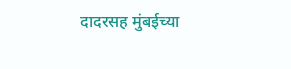दादरसह मुंबईच्या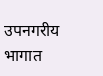उपनगरीय भागात